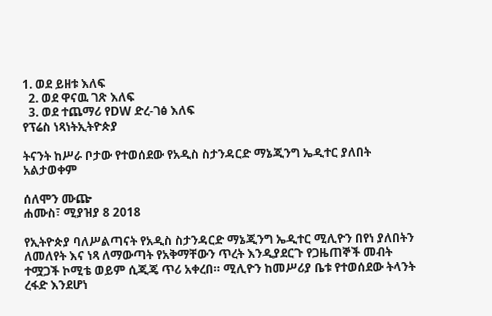1. ወደ ይዘቱ እለፍ
  2. ወደ ዋናዉ ገጽ እለፍ
  3. ወደ ተጨማሪ የDW ድረ-ገፅ እለፍ
የፕሬስ ነጻነትኢትዮጵያ

ትናንት ከሥራ ቦታው የተወሰደው የአዲስ ስታንዳርድ ማኔጂንግ ኤዲተር ያለበት አልታወቀም

ሰለሞን ሙጬ
ሐሙስ፣ ሚያዝያ 8 2018

የኢትዮጵያ ባለሥልጣናት የአዲስ ስታንዳርድ ማኔጂንግ ኤዲተር ሚሊዮን በየነ ያለበትን ለመለየት እና ነጻ ለማውጣት የአቅማቸውን ጥረት እንዲያደርጉ የጋዜጠኞች መብት ተሟጋች ኮሚቴ ወይም ሲጂጄ ጥሪ አቀረበ። ሚሊዮን ከመሥሪያ ቤቱ የተወሰደው ትላንት ረፋድ እንደሆነ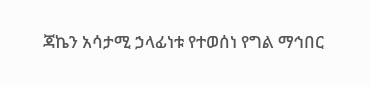ጃኬን አሳታሚ ኃላፊነቱ የተወሰነ የግል ማኅበር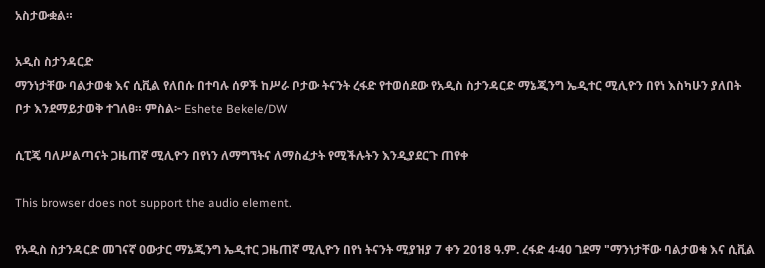አስታውቋል።

አዲስ ስታንዳርድ
ማንነታቸው ባልታወቁ እና ሲቪል የለበሱ በተባሉ ሰዎች ከሥራ ቦታው ትናንት ረፋድ የተወሰደው የአዲስ ስታንዳርድ ማኔጂንግ ኤዲተር ሚሊዮን በየነ እስካሁን ያለበት ቦታ እንደማይታወቅ ተገለፀ። ምስል፦ Eshete Bekele/DW

ሲፒጄ ባለሥልጣናት ጋዜጠኛ ሚሊዮን በየነን ለማግኘትና ለማስፈታት የሚችሉትን እንዲያደርጉ ጠየቀ

This browser does not support the audio element.

የአዲስ ስታንዳርድ መገናኛ ዐውታር ማኔጂንግ ኤዲተር ጋዜጠኛ ሚሊዮን በየነ ትናንት ሚያዝያ 7 ቀን 2018 ዓ.ም. ረፋድ 4፡40 ገደማ "ማንነታቸው ባልታወቁ እና ሲቪል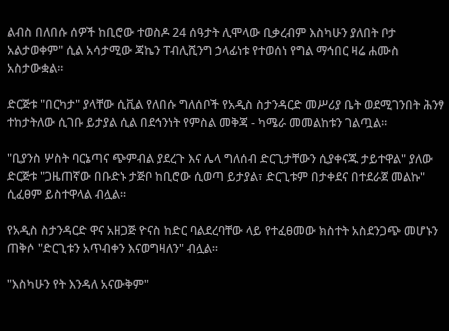ልብስ በለበሱ ሰዎች ከቢሮው ተወስዶ 24 ሰዓታት ሊሞላው ቢቃረብም እስካሁን ያለበት ቦታ አልታወቀም" ሲል አሳታሚው ጃኬን ፐብሊሺንግ ኃላፊነቱ የተወሰነ የግል ማኅበር ዛሬ ሐሙስ አስታውቋል።

ድርጅቱ "በርካታ" ያላቸው ሲቪል የለበሱ ግለሰቦች የአዲስ ስታንዳርድ መሥሪያ ቤት ወደሚገንበት ሕንፃ ተከታትለው ሲገቡ ይታያል ሲል በደኅንነት የምስል መቅጃ - ካሜራ መመልከቱን ገልጧል።

"ቢያንስ ሦስት ባርኔጣና ጭምብል ያደረጉ እና ሌላ ግለሰብ ድርጊታቸውን ሲያቀናጁ ታይተዋል" ያለው ድርጅቱ "ጋዜጠኛው በቡድኑ ታጅቦ ከቢሮው ሲወጣ ይታያል፣ ድርጊቱም በታቀደና በተደራጀ መልኩ" ሲፈፀም ይስተዋላል ብሏል።

የአዲስ ስታንዳርድ ዋና አዘጋጅ ዮናስ ከድር ባልደረባቸው ላይ የተፈፀመው ክስተት አስደንጋጭ መሆኑን ጠቅሶ "ድርጊቱን አጥብቀን እናወግዛለን" ብሏል።

"እስካሁን የት እንዳለ አናውቅም"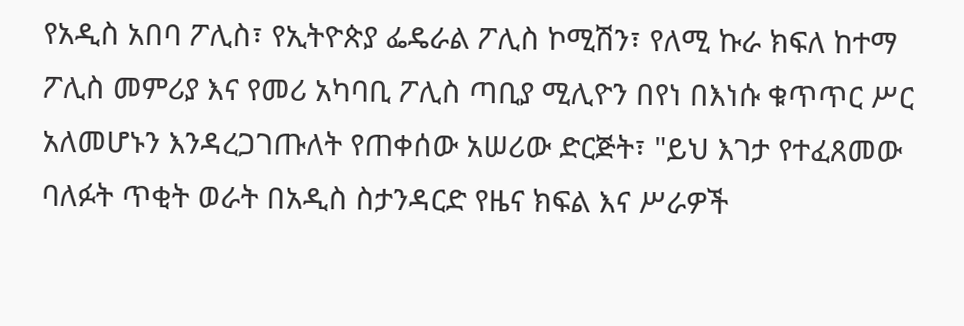የአዲስ አበባ ፖሊስ፣ የኢትዮጵያ ፌዴራል ፖሊስ ኮሚሽን፣ የለሚ ኩራ ክፍለ ከተማ ፖሊስ መምሪያ እና የመሪ አካባቢ ፖሊስ ጣቢያ ሚሊዮን በየነ በእነሱ ቁጥጥር ሥር አለመሆኑን እንዳረጋገጡለት የጠቀሰው አሠሪው ድርጅት፣ "ይህ እገታ የተፈጸመው ባለፉት ጥቂት ወራት በአዲስ ስታንዳርድ የዜና ክፍል እና ሥራዎች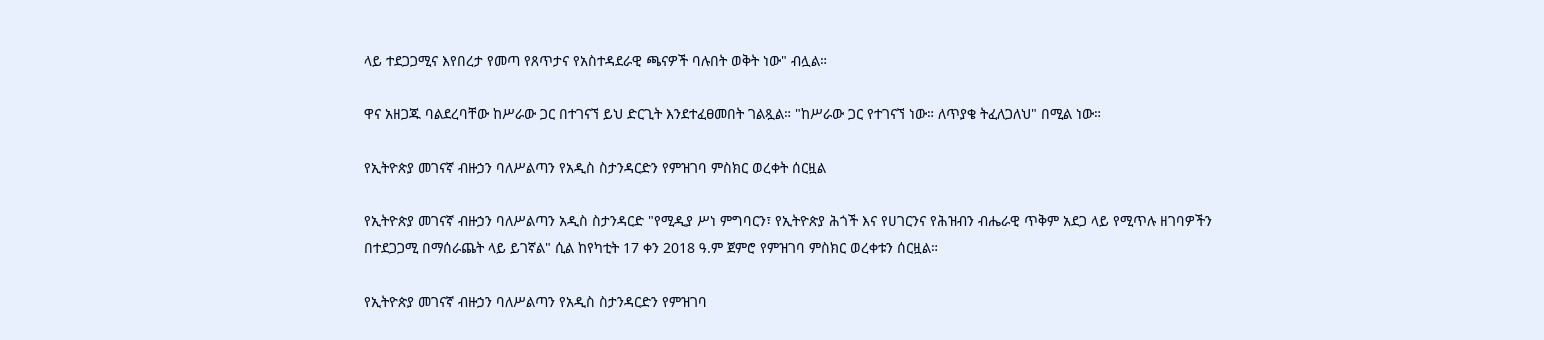ላይ ተደጋጋሚና እየበረታ የመጣ የጸጥታና የአስተዳደራዊ ጫናዎች ባሉበት ወቅት ነው" ብሏል።

ዋና አዘጋጁ ባልደረባቸው ከሥራው ጋር በተገናኘ ይህ ድርጊት እንደተፈፀመበት ገልጿል። "ከሥራው ጋር የተገናኘ ነው። ለጥያቄ ትፈለጋለህ" በሚል ነው።

የኢትዮጵያ መገናኛ ብዙኃን ባለሥልጣን የአዲስ ስታንዳርድን የምዝገባ ምስክር ወረቀት ሰርዟል

የኢትዮጵያ መገናኛ ብዙኃን ባለሥልጣን አዲስ ስታንዳርድ "የሚዲያ ሥነ ምግባርን፣ የኢትዮጵያ ሕጎች እና የሀገርንና የሕዝብን ብሔራዊ ጥቅም አደጋ ላይ የሚጥሉ ዘገባዎችን በተደጋጋሚ በማሰራጨት ላይ ይገኛል" ሲል ከየካቲት 17 ቀን 2018 ዓ.ም ጀምሮ የምዝገባ ምስክር ወረቀቱን ሰርዟል።

የኢትዮጵያ መገናኛ ብዙኃን ባለሥልጣን የአዲስ ስታንዳርድን የምዝገባ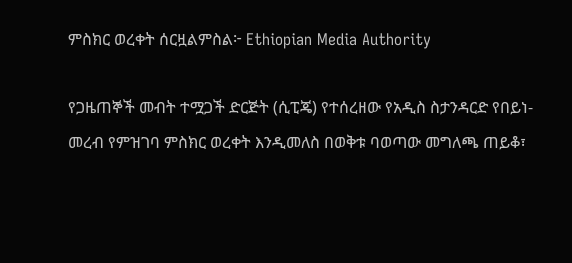ምስክር ወረቀት ሰርዟልምስል፦ Ethiopian Media Authority

የጋዜጠኞች መብት ተሟጋች ድርጅት (ሲፒጄ) የተሰረዘው የአዲስ ስታንዳርድ የበይነ-መረብ የምዝገባ ምስክር ወረቀት እንዲመለስ በወቅቱ ባወጣው መግለጫ ጠይቆ፣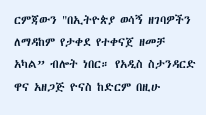ርምጃውን "በኢትዮጵያ ወሳኝ ዘገባዎችን ለማዳከም የታቀደ የተቀናጀ ዘመቻ አካል” ብሎት ነበር። የአዲስ ስታንዳርድ ዋና አዘጋጅ ዮናስ ከድርም በዚሁ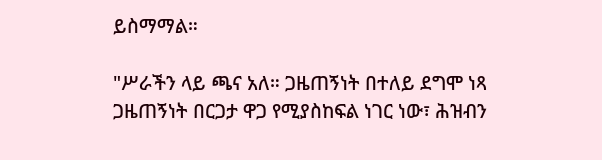ይስማማል።

"ሥራችን ላይ ጫና አለ። ጋዜጠኝነት በተለይ ደግሞ ነጻ ጋዜጠኝነት በርጋታ ዋጋ የሚያስከፍል ነገር ነው፣ ሕዝብን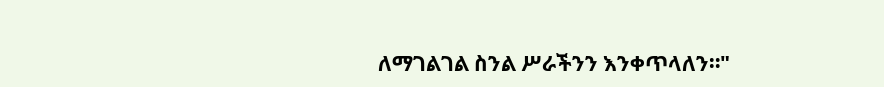ለማገልገል ስንል ሥራችንን እንቀጥላለን።"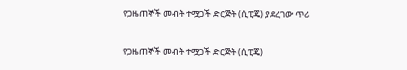የጋዜጠኞች መብት ተሟጋች ድርጅት (ሲፒጄ) ያደረገው ጥሪ

የጋዜጠኞች መብት ተሟጋች ድርጅት (ሲፒጄ)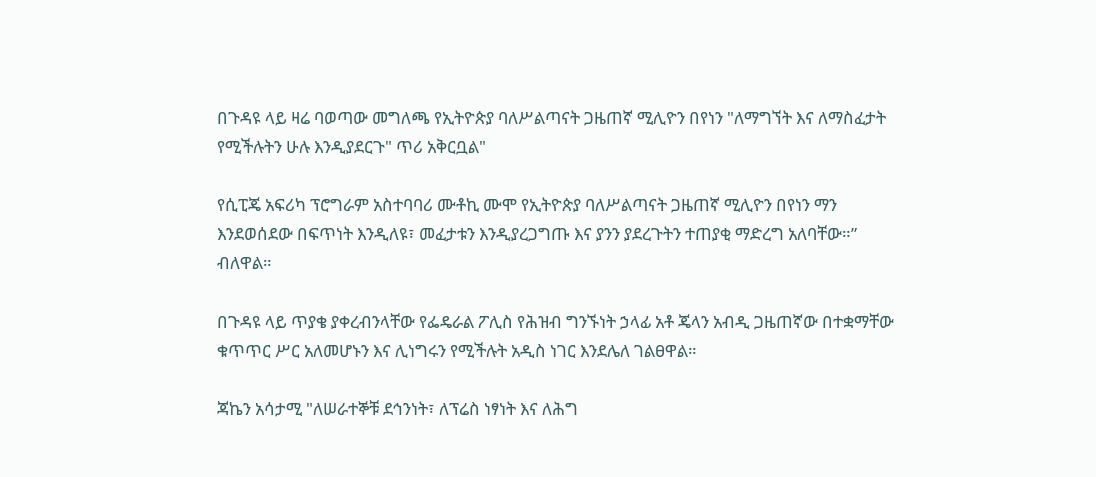በጉዳዩ ላይ ዛሬ ባወጣው መግለጫ የኢትዮጵያ ባለሥልጣናት ጋዜጠኛ ሚሊዮን በየነን "ለማግኘት እና ለማስፈታት የሚችሉትን ሁሉ እንዲያደርጉ" ጥሪ አቅርቧል"

የሲፒጄ አፍሪካ ፕሮግራም አስተባባሪ ሙቶኪ ሙሞ የኢትዮጵያ ባለሥልጣናት ጋዜጠኛ ሚሊዮን በየነን ማን እንደወሰደው በፍጥነት እንዲለዩ፣ መፈታቱን እንዲያረጋግጡ እና ያንን ያደረጉትን ተጠያቂ ማድረግ አለባቸው።” ብለዋል።

በጉዳዩ ላይ ጥያቄ ያቀረብንላቸው የፌዴራል ፖሊስ የሕዝብ ግንኙነት ኃላፊ አቶ ጄላን አብዲ ጋዜጠኛው በተቋማቸው ቁጥጥር ሥር አለመሆኑን እና ሊነግሩን የሚችሉት አዲስ ነገር እንደሌለ ገልፀዋል።

ጃኬን አሳታሚ "ለሠራተኞቹ ደኅንነት፣ ለፕሬስ ነፃነት እና ለሕግ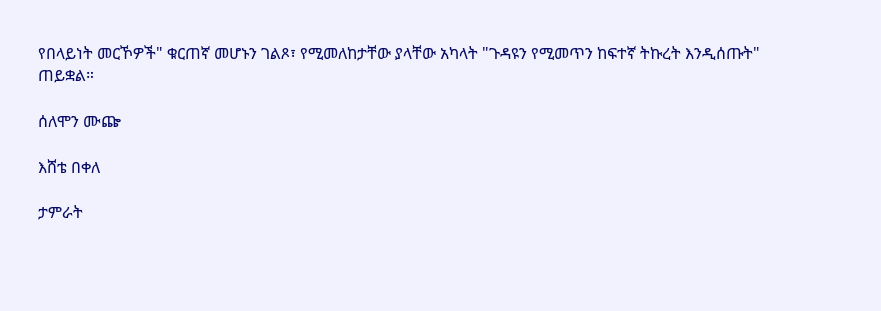የበላይነት መርኾዎች" ቁርጠኛ መሆኑን ገልጾ፣ የሚመለከታቸው ያላቸው አካላት "ጉዳዩን የሚመጥን ከፍተኛ ትኩረት እንዲሰጡት" ጠይቋል።

ሰለሞን ሙጬ

እሸቴ በቀለ

ታምራት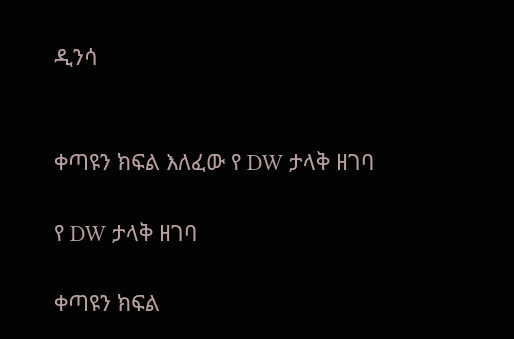ዲንሳ


ቀጣዩን ክፍል እለፈው የ DW ታላቅ ዘገባ

የ DW ታላቅ ዘገባ

ቀጣዩን ክፍል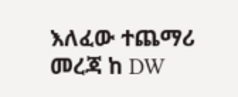እለፈው ተጨማሪ መረጃ ከ DW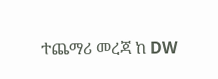ተጨማሪ መረጃ ከ DW